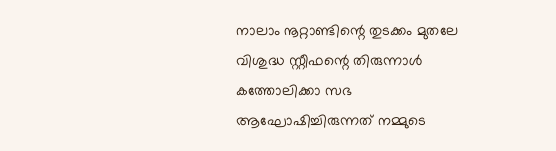നാലാം നൂറ്റാണ്ടിന്റെ തുടക്കം മുതലേ വിശുദ്ധ സ്റ്റീഫന്റെ തിരുന്നാൾ കത്തോലിക്കാ സഭ ആഘോഷിച്ചിരുന്നത് നമ്മുടെ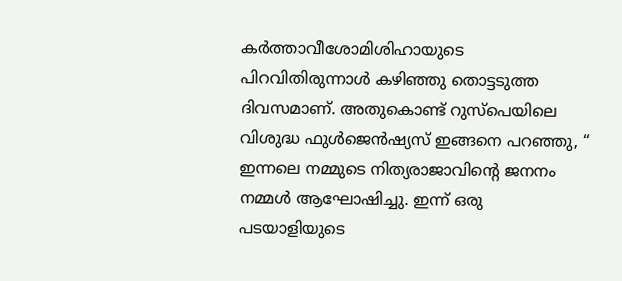കർത്താവീശോമിശിഹായുടെ പിറവിതിരുന്നാൾ കഴിഞ്ഞു തൊട്ടടുത്ത ദിവസമാണ്. അതുകൊണ്ട് റുസ്പെയിലെ വിശുദ്ധ ഫുൾജെൻഷ്യസ് ഇങ്ങനെ പറഞ്ഞു, “ ഇന്നലെ നമ്മുടെ നിത്യരാജാവിന്റെ ജനനം നമ്മൾ ആഘോഷിച്ചു. ഇന്ന് ഒരു പടയാളിയുടെ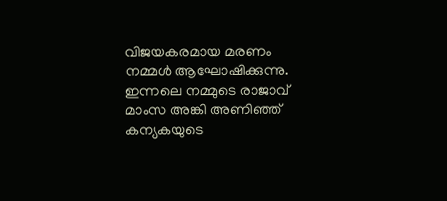വിജയകരമായ മരണം നമ്മൾ ആഘോഷിക്കുന്നു. ഇന്നലെ നമ്മുടെ രാജാവ് മാംസ അങ്കി അണിഞ്ഞ് കന്യകയുടെ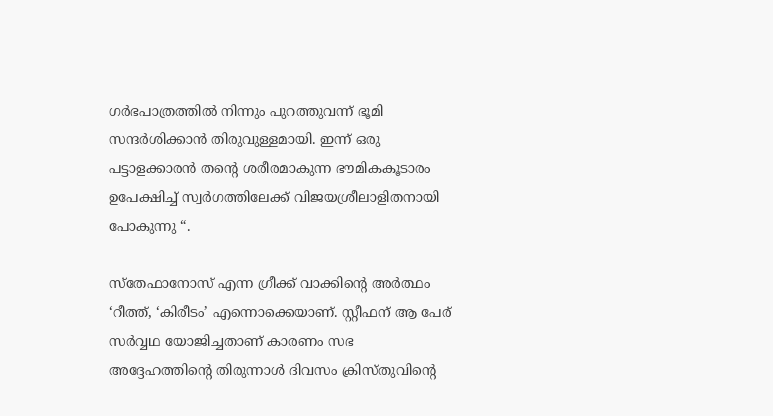ഗർഭപാത്രത്തിൽ നിന്നും പുറത്തുവന്ന് ഭൂമി സന്ദർശിക്കാൻ തിരുവുള്ളമായി. ഇന്ന് ഒരു പട്ടാളക്കാരൻ തന്റെ ശരീരമാകുന്ന ഭൗമികകൂടാരം ഉപേക്ഷിച്ച് സ്വർഗത്തിലേക്ക് വിജയശ്രീലാളിതനായി പോകുന്നു “.

സ്തേഫാനോസ് എന്ന ഗ്രീക്ക് വാക്കിന്റെ അർത്ഥം ‘റീത്ത്, ‘കിരീടം’ എന്നൊക്കെയാണ്. സ്റ്റീഫന് ആ പേര് സർവ്വഥ യോജിച്ചതാണ് കാരണം സഭ അദ്ദേഹത്തിന്റെ തിരുന്നാൾ ദിവസം ക്രിസ്തുവിന്റെ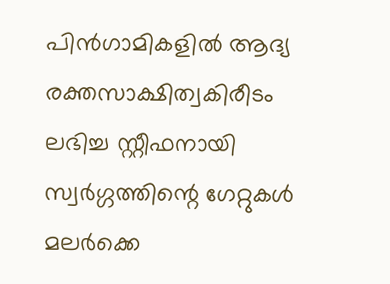പിൻഗാമികളിൽ ആദ്യ രക്തസാക്ഷിത്വകിരീടം ലഭിച്ച സ്റ്റീഫനായി സ്വർഗ്ഗത്തിന്റെ ഗേറ്റുകൾ മലർക്കെ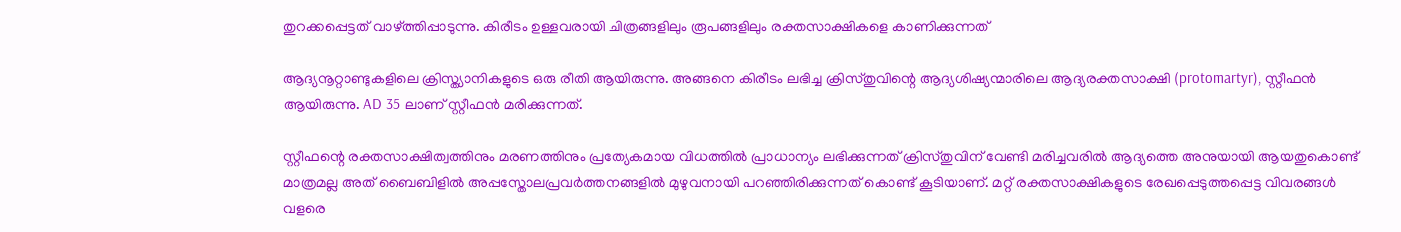തുറക്കപ്പെട്ടത് വാഴ്ത്തിപ്പാടുന്നു. കിരീടം ഉള്ളവരായി ചിത്രങ്ങളിലും രൂപങ്ങളിലും രക്തസാക്ഷികളെ കാണിക്കുന്നത്

ആദ്യനൂറ്റാണ്ടുകളിലെ ക്രിസ്ത്യാനികളുടെ ഒരു രീതി ആയിരുന്നു. അങ്ങനെ കിരീടം ലഭിച്ച ക്രിസ്തുവിന്റെ ആദ്യശിഷ്യന്മാരിലെ ആദ്യരക്തസാക്ഷി (protomartyr), സ്റ്റീഫൻ ആയിരുന്നു. AD 35 ലാണ് സ്റ്റീഫൻ മരിക്കുന്നത്.

സ്റ്റീഫന്റെ രക്തസാക്ഷിത്വത്തിനും മരണത്തിനും പ്രത്യേകമായ വിധത്തിൽ പ്രാധാന്യം ലഭിക്കുന്നത് ക്രിസ്തുവിന് വേണ്ടി മരിച്ചവരിൽ ആദ്യത്തെ അനുയായി ആയതുകൊണ്ട് മാത്രമല്ല അത് ബൈബിളിൽ അപ്പസ്തോലപ്രവർത്തനങ്ങളിൽ മുഴുവനായി പറഞ്ഞിരിക്കുന്നത് കൊണ്ട് കൂടിയാണ്. മറ്റ് രക്തസാക്ഷികളുടെ രേഖപ്പെടുത്തപ്പെട്ട വിവരങ്ങൾ വളരെ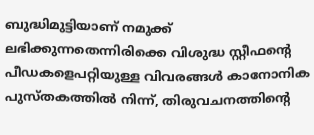ബുദ്ധിമുട്ടിയാണ് നമുക്ക് ലഭിക്കുന്നതെന്നിരിക്കെ വിശുദ്ധ സ്റ്റീഫന്റെ പീഡകളെപറ്റിയുള്ള വിവരങ്ങൾ കാനോനിക പുസ്തകത്തിൽ നിന്ന്, തിരുവചനത്തിന്റെ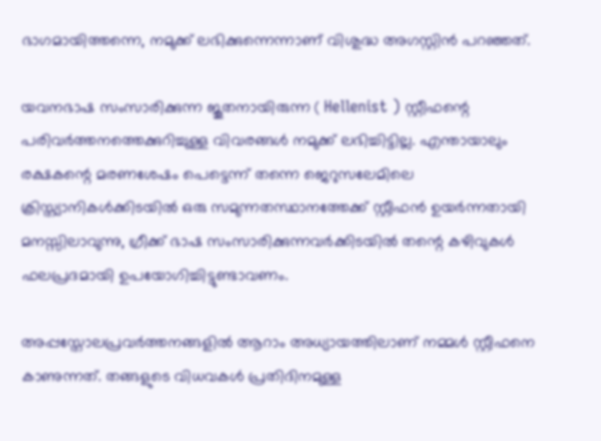ഭാഗമായിത്തന്നെ, നമുക്ക് ലഭിക്കുന്നെന്നാണ് വിശുദ്ധ അഗസ്റ്റിൻ പറഞ്ഞത്.

യവനഭാഷ സംസാരിക്കുന്ന ജൂതനായിരുന്ന ( Hellenist ) സ്റ്റീഫന്റെ പരിവർത്തനത്തെക്കുറിച്ചുള്ള വിവരങ്ങൾ നമുക്ക് ലഭിച്ചിട്ടില്ല. എന്തായാലും രക്ഷകന്റെ മരണശേഷം പെട്ടെന്ന് തന്നെ ജെറുസലേമിലെ ക്രിസ്ത്യാനികൾക്കിടയിൽ ഒരു സമുന്നതസ്ഥാനത്തേക്ക് സ്റ്റീഫൻ ഉയർന്നതായി മനസ്സിലാവുന്നു, ഗ്രീക്ക് ഭാഷ സംസാരിക്കുന്നവർക്കിടയിൽ തന്റെ കഴിവുകൾ ഫലപ്രദമായി ഉപയോഗിച്ചിട്ടുണ്ടാവണം.

അപ്പസ്തോലപ്രവർത്തനങ്ങളിൽ ആറാം അധ്യായത്തിലാണ് നമ്മൾ സ്റ്റീഫനെ കാണുന്നത്. തങ്ങളുടെ വിധവകൾ പ്രതിദിനമുള്ള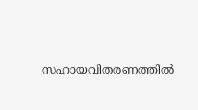സഹായവിതരണത്തിൽ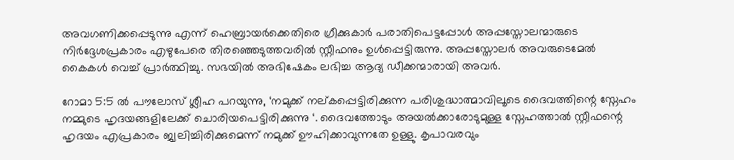അവഗണിക്കപ്പെടുന്നു എന്ന് ഹെബ്രായർക്കെതിരെ ഗ്രീക്കുകാർ പരാതിപെട്ടപ്പോൾ അപ്പസ്തോലന്മാരുടെ നിർദ്ദേശപ്രകാരം എഴുപേരെ തിരഞ്ഞെടുത്തവരിൽ സ്റ്റീഫനും ഉൾപ്പെട്ടിരുന്നു. അപ്പസ്തോലർ അവരുടെമേൽ കൈകൾ വെച്ച് പ്രാർത്ഥിച്ചു. സഭയിൽ അഭിഷേകം ലഭിച്ച ആദ്യ ഡീക്കന്മാരായി അവർ.

റോമാ 5:5 ൽ പൗലോസ് ശ്ലീഹ പറയുന്നു, ‘നമുക്ക് നല്കപ്പെട്ടിരിക്കുന്ന പരിശുദ്ധാത്മാവിലൂടെ ദൈവത്തിന്റെ സ്നേഹം നമ്മുടെ ഹൃദയങ്ങളിലേക്ക് ചൊരിയപെട്ടിരിക്കുന്നു ‘. ദൈവത്തോടും അയൽക്കാരോടുമുള്ള സ്നേഹത്താൽ സ്റ്റീഫന്റെ ഹൃദയം എപ്രകാരം ജ്വലിച്ചിരിക്കുമെന്ന് നമുക്ക് ഊഹിക്കാവുന്നതേ ഉള്ളു. കൃപാവരവും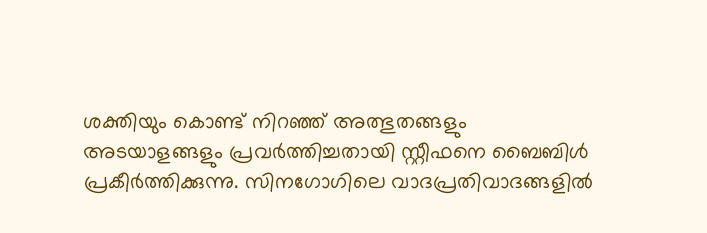ശക്തിയും കൊണ്ട് നിറഞ്ഞ് അത്ഭുതങ്ങളും അടയാളങ്ങളും പ്രവർത്തിച്ചതായി സ്റ്റീഫനെ ബൈബിൾ പ്രകീർത്തിക്കുന്നു. സിനഗോഗിലെ വാദപ്രതിവാദങ്ങളിൽ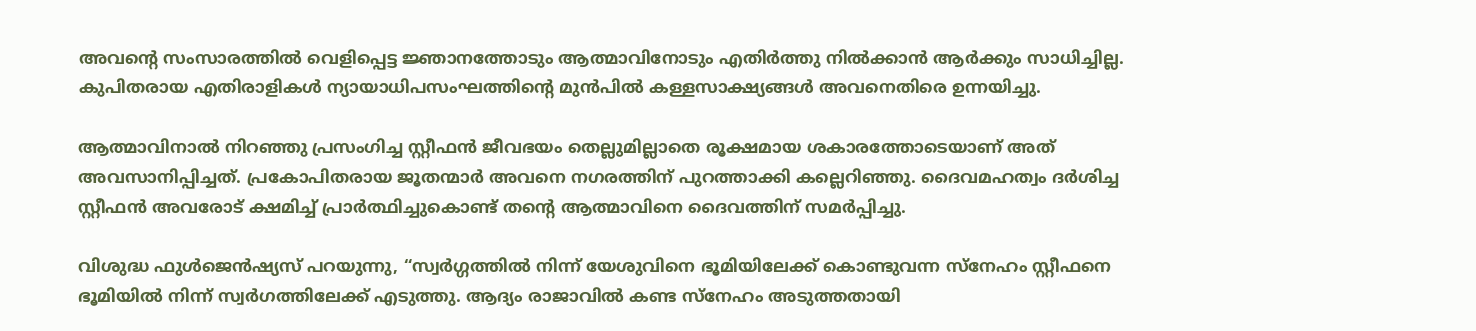അവന്റെ സംസാരത്തിൽ വെളിപ്പെട്ട ജ്ഞാനത്തോടും ആത്മാവിനോടും എതിർത്തു നിൽക്കാൻ ആർക്കും സാധിച്ചില്ല. കുപിതരായ എതിരാളികൾ ന്യായാധിപസംഘത്തിന്റെ മുൻപിൽ കള്ളസാക്ഷ്യങ്ങൾ അവനെതിരെ ഉന്നയിച്ചു.

ആത്മാവിനാൽ നിറഞ്ഞു പ്രസംഗിച്ച സ്റ്റീഫൻ ജീവഭയം തെല്ലുമില്ലാതെ രൂക്ഷമായ ശകാരത്തോടെയാണ് അത് അവസാനിപ്പിച്ചത്. പ്രകോപിതരായ ജൂതന്മാർ അവനെ നഗരത്തിന് പുറത്താക്കി കല്ലെറിഞ്ഞു. ദൈവമഹത്വം ദർശിച്ച സ്റ്റീഫൻ അവരോട് ക്ഷമിച്ച് പ്രാർത്ഥിച്ചുകൊണ്ട് തന്റെ ആത്മാവിനെ ദൈവത്തിന് സമർപ്പിച്ചു.

വിശുദ്ധ ഫുൾജെൻഷ്യസ് പറയുന്നു, “സ്വർഗ്ഗത്തിൽ നിന്ന് യേശുവിനെ ഭൂമിയിലേക്ക് കൊണ്ടുവന്ന സ്നേഹം സ്റ്റീഫനെ ഭൂമിയിൽ നിന്ന് സ്വർഗത്തിലേക്ക് എടുത്തു. ആദ്യം രാജാവിൽ കണ്ട സ്നേഹം അടുത്തതായി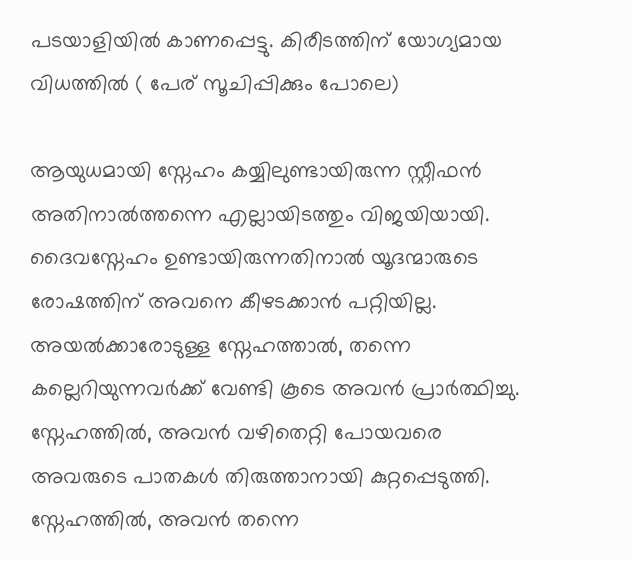പടയാളിയിൽ കാണപ്പെട്ടു. കിരീടത്തിന് യോഗ്യമായ വിധത്തിൽ ( പേര് സൂചിപ്പിക്കും പോലെ)

ആയുധമായി സ്നേഹം കയ്യിലുണ്ടായിരുന്ന സ്റ്റീഫൻ അതിനാൽത്തന്നെ എല്ലായിടത്തും വിജയിയായി. ദൈവസ്നേഹം ഉണ്ടായിരുന്നതിനാൽ യൂദന്മാരുടെ രോഷത്തിന് അവനെ കീഴടക്കാൻ പറ്റിയില്ല. അയൽക്കാരോടുള്ള സ്നേഹത്താൽ, തന്നെ കല്ലെറിയുന്നവർക്ക് വേണ്ടി കൂടെ അവൻ പ്രാർത്ഥിച്ചു. സ്നേഹത്തിൽ, അവൻ വഴിതെറ്റി പോയവരെ അവരുടെ പാതകൾ തിരുത്താനായി കുറ്റപ്പെടുത്തി. സ്നേഹത്തിൽ, അവൻ തന്നെ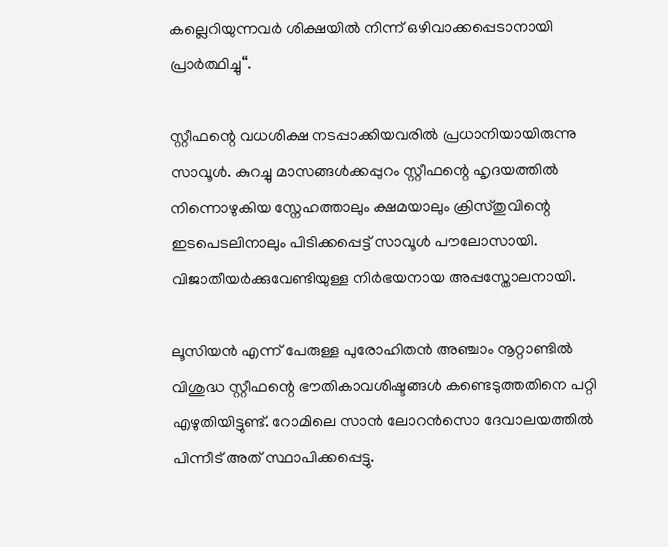കല്ലെറിയുന്നവർ ശിക്ഷയിൽ നിന്ന് ഒഴിവാക്കപ്പെടാനായി പ്രാർത്ഥിച്ചു“.

സ്റ്റീഫന്റെ വധശിക്ഷ നടപ്പാക്കിയവരിൽ പ്രധാനിയായിരുന്നു സാവൂൾ. കുറച്ചു മാസങ്ങൾക്കപ്പുറം സ്റ്റീഫന്റെ ഹൃദയത്തിൽ നിന്നൊഴുകിയ സ്നേഹത്താലും ക്ഷമയാലും ക്രിസ്തുവിന്റെ ഇടപെടലിനാലും പിടിക്കപ്പെട്ട് സാവൂൾ പൗലോസായി. വിജാതീയർക്കുവേണ്ടിയുള്ള നിർഭയനായ അപ്പസ്തോലനായി.

ലൂസിയൻ എന്ന് പേരുള്ള പുരോഹിതൻ അഞ്ചാം നൂറ്റാണ്ടിൽ വിശുദ്ധ സ്റ്റീഫന്റെ ഭൗതികാവശിഷ്ടങ്ങൾ കണ്ടെടുത്തതിനെ പറ്റി എഴുതിയിട്ടുണ്ട്. റോമിലെ സാൻ ലോറൻസൊ ദേവാലയത്തിൽ പിന്നീട് അത് സ്ഥാപിക്കപ്പെട്ടു.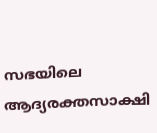സഭയിലെ ആദ്യരക്തസാക്ഷി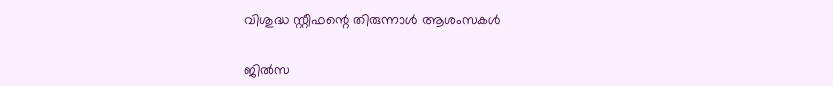വിശുദ്ധ സ്റ്റീഫന്റെ തിരുന്നാൾ ആശംസകൾ

ജിൽസ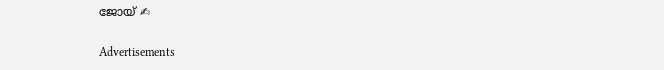ജോയ് ✍

Advertisements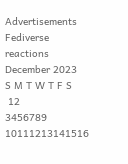Advertisements
Fediverse reactions
December 2023
S M T W T F S
 12
3456789
10111213141516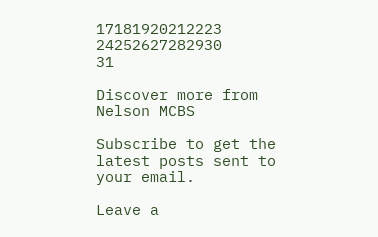17181920212223
24252627282930
31

Discover more from Nelson MCBS

Subscribe to get the latest posts sent to your email.

Leave a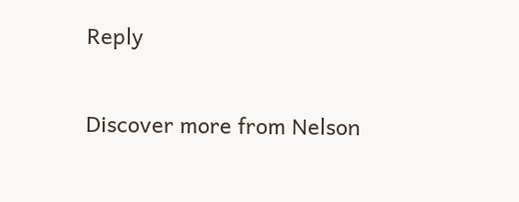Reply

Discover more from Nelson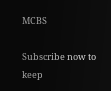MCBS

Subscribe now to keep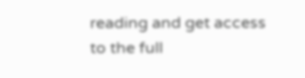reading and get access to the full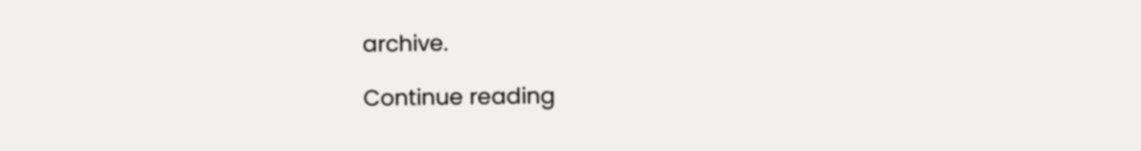archive.

Continue reading